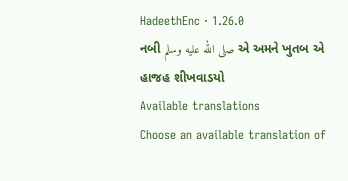HadeethEnc · 1.26.0
નબી صلى الله عليه وسلم એ અમને ખુતબ એ હાજહ શીખવાડયો
Available translations
Choose an available translation of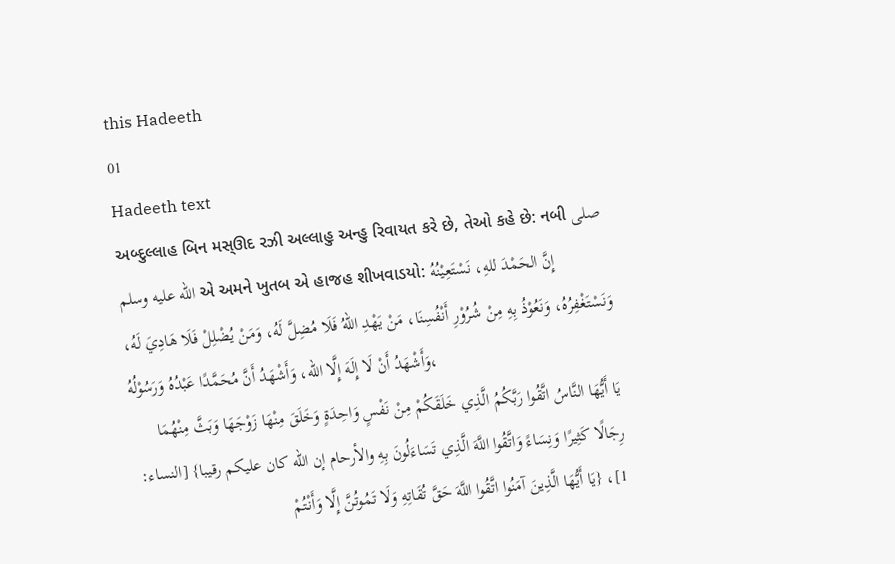this Hadeeth
01
Hadeeth text
અબ્દુલ્લાહ બિન મસ્ઊદ રઝી અલ્લાહુ અન્હુ રિવાયત કરે છે, તેઓ કહે છે: નબી صلى الله عليه وسلم એ અમને ખુતબ એ હાજહ શીખવાડયો: إِنَّ الحَمْدَ للهِ، نَسْتَعِيْنُهُ وَنَسْتَغْفِرُهُ، وَنَعُوْذُ بِهِ مِنْ شُرُوْرِ أَنْفُسِنَا، مَنْ يَهْدِ اللهُ فَلَا مُضِلَّ لَهُ، وَمَنْ يُضْلِلْ فَلَا هَادِيَ لَهُ، وَأَشْهَدُ أَنْ لَا إِلَهَ إِلَّا الله، وَأَشْهَدُ أَنَّ مُحَمَّدًا عَبْدُهُ وَرَسُوْلُهُ،
يَا أَيُّهَا النَّاسُ اتَّقُوا رَبَّكُمُ الَّذِي خَلَقَكُمْ مِنْ نَفْسٍ وَاحِدَةٍ وَخَلَقَ مِنْهَا زَوْجَهَا وَبَثَّ مِنْهُمَا رِجَالًا كَثِيرًا وَنِسَاءً وَاتَّقُوا اللَّهَ الَّذِي تَسَاءَلُونَ بِهِ والأرحام إن الله كان عليكم رقيبا} [النساء: 1]، {يَا أَيُّهَا الَّذِينَ آمَنُوا اتَّقُوا اللَّهَ حَقَّ تُقَاتِهِ وَلَا تَمُوتُنَّ إِلَّا وَأَنْتُمْ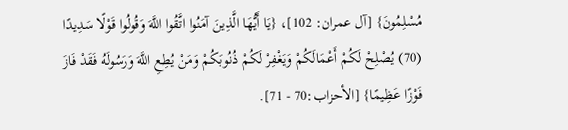مُسْلِمُونَ} [آل عمران: 102]، {يَا أَيُّهَا الَّذِينَ آمَنُوا اتَّقُوا اللَّهَ وَقُولُوا قَوْلًا سَدِيدًا (70) يُصْلِحْ لَكُمْ أَعْمَالَكُمْ وَيَغْفِرْ لَكُمْ ذُنُوبَكُمْ وَمَنْ يُطِعِ اللَّهَ وَرَسُولَهُ فَقَدْ فَازَ فَوْزًا عَظِيمًا} [الأحزاب:70 - 71].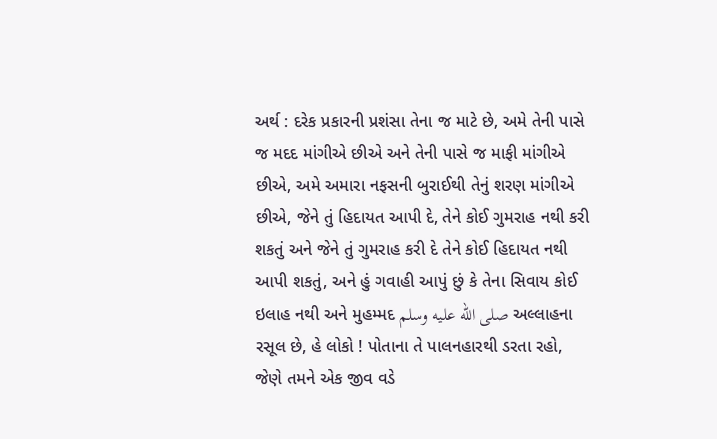અર્થ : દરેક પ્રકારની પ્રશંસા તેના જ માટે છે, અમે તેની પાસે જ મદદ માંગીએ છીએ અને તેની પાસે જ માફી માંગીએ છીએ, અમે અમારા નફસની બુરાઈથી તેનું શરણ માંગીએ છીએ, જેને તું હિદાયત આપી દે, તેને કોઈ ગુમરાહ નથી કરી શકતું અને જેને તું ગુમરાહ કરી દે તેને કોઈ હિદાયત નથી આપી શકતું, અને હું ગવાહી આપું છું કે તેના સિવાય કોઈ ઇલાહ નથી અને મુહમ્મદ صلى الله عليه وسلم અલ્લાહના રસૂલ છે, હે લોકો ! પોતાના તે પાલનહારથી ડરતા રહો, જેણે તમને એક જીવ વડે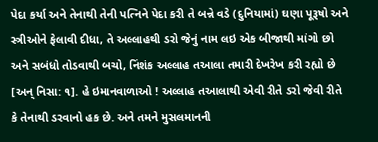પેદા કર્યા અને તેનાથી તેની પત્નિને પેદા કરી તે બન્ને વડે (દુનિયામાં) ઘણા પૂરૂષો અને સ્ત્રીઓને ફેલાવી દીધા, તે અલ્લાહથી ડરો જેનું નામ લઇ એક બીજાથી માંગો છો અને સબંધો તોડવાથી બચો, નિંશંક અલ્લાહ તઆલા તમારી દેખરેખ કરી રહ્યો છે [અન્ નિસા: ૧]. હે ઇમાનવાળાઓ ! અલ્લાહ તઆલાથી એવી રીતે ડરો જેવી રીતે કે તેનાથી ડરવાનો હક છે. અને તમને મુસલમાનની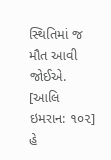સ્થિતિમાં જ મૌત આવી જોઈએ. [આલિ ઇમરાન: ૧૦૨] હે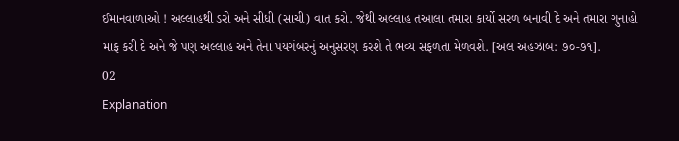ઈમાનવાળાઓ ! અલ્લાહથી ડરો અને સીધી (સાચી) વાત કરો. જેથી અલ્લાહ તઆલા તમારા કાર્યો સરળ બનાવી દે અને તમારા ગુનાહો માફ કરી દે અને જે પણ અલ્લાહ અને તેના પયગંબરનું અનુસરણ કરશે તે ભવ્ય સફળતા મેળવશે. [અલ અહઝાબ: ૭૦-૭૧].
02
Explanation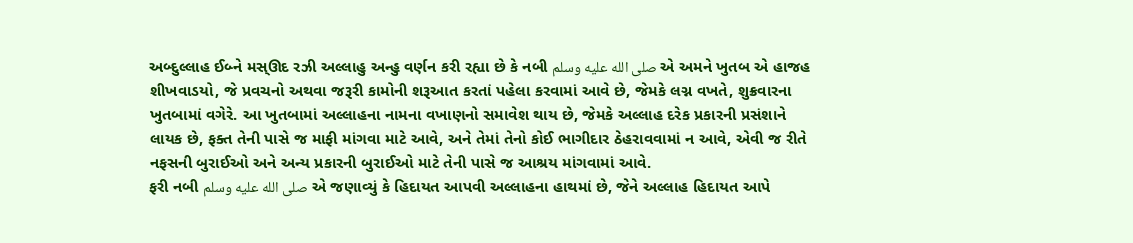અબ્દુલ્લાહ ઈબ્ને મસ્ઊદ રઝી અલ્લાહુ અન્હુ વર્ણન કરી રહ્યા છે કે નબી صلى الله عليه وسلم એ અમને ખુતબ એ હાજહ શીખવાડયો, જે પ્રવચનો અથવા જરૂરી કામોની શરૂઆત કરતાં પહેલા કરવામાં આવે છે, જેમકે લગ્ન વખતે, શુક્રવારના ખુતબામાં વગેરે. આ ખુતબામાં અલ્લાહના નામના વખાણનો સમાવેશ થાય છે, જેમકે અલ્લાહ દરેક પ્રકારની પ્રસંશાને લાયક છે, ફક્ત તેની પાસે જ માફી માંગવા માટે આવે, અને તેમાં તેનો કોઈ ભાગીદાર ઠેહરાવવામાં ન આવે, એવી જ રીતે નફસની બુરાઈઓ અને અન્ય પ્રકારની બુરાઈઓ માટે તેની પાસે જ આશ્રય માંગવામાં આવે.
ફરી નબી صلى الله عليه وسلم એ જણાવ્યું કે હિદાયત આપવી અલ્લાહના હાથમાં છે, જેને અલ્લાહ હિદાયત આપે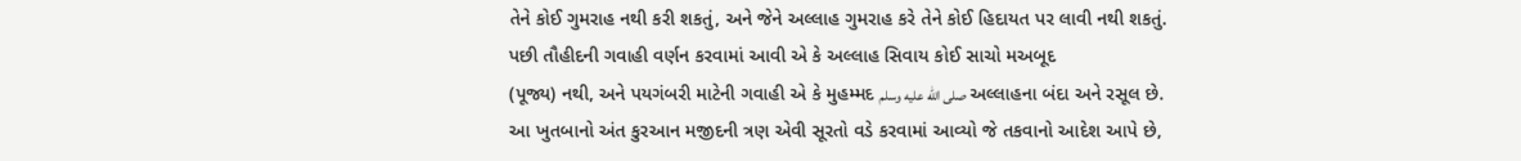તેને કોઈ ગુમરાહ નથી કરી શકતું, અને જેને અલ્લાહ ગુમરાહ કરે તેને કોઈ હિદાયત પર લાવી નથી શકતું.
પછી તૌહીદની ગવાહી વર્ણન કરવામાં આવી એ કે અલ્લાહ સિવાય કોઈ સાચો મઅબૂદ
(પૂજ્ય) નથી, અને પયગંબરી માટેની ગવાહી એ કે મુહમ્મદ صلى الله عليه وسلم અલ્લાહના બંદા અને રસૂલ છે.
આ ખુતબાનો અંત કુરઆન મજીદની ત્રણ એવી સૂરતો વડે કરવામાં આવ્યો જે તકવાનો આદેશ આપે છે,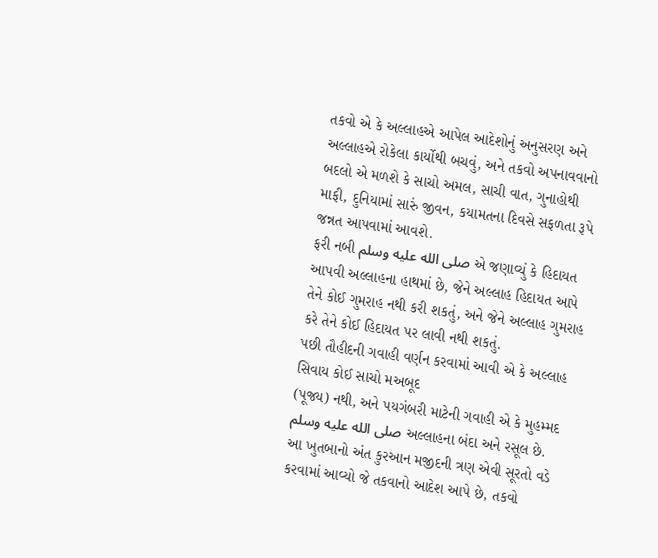તકવો એ કે અલ્લાહએ આપેલ આદેશોનું અનુસરણ અને અલ્લાહએ રોકેલા કાર્યોથી બચવું, અને તકવો અપનાવવાનો બદલો એ મળશે કે સાચો અમલ, સાચી વાત, ગુનાહોથી માફી, દુનિયામાં સારું જીવન, કયામતના દિવસે સફળતા રૂપે જન્નત આપવામાં આવશે.
ફરી નબી صلى الله عليه وسلم એ જણાવ્યું કે હિદાયત આપવી અલ્લાહના હાથમાં છે, જેને અલ્લાહ હિદાયત આપે તેને કોઈ ગુમરાહ નથી કરી શકતું, અને જેને અલ્લાહ ગુમરાહ કરે તેને કોઈ હિદાયત પર લાવી નથી શકતું.
પછી તૌહીદની ગવાહી વર્ણન કરવામાં આવી એ કે અલ્લાહ સિવાય કોઈ સાચો મઅબૂદ
(પૂજ્ય) નથી, અને પયગંબરી માટેની ગવાહી એ કે મુહમ્મદ صلى الله عليه وسلم અલ્લાહના બંદા અને રસૂલ છે.
આ ખુતબાનો અંત કુરઆન મજીદની ત્રણ એવી સૂરતો વડે કરવામાં આવ્યો જે તકવાનો આદેશ આપે છે, તકવો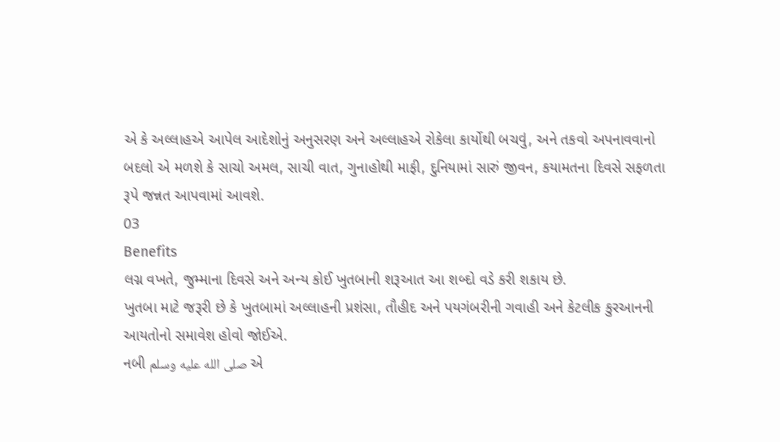એ કે અલ્લાહએ આપેલ આદેશોનું અનુસરણ અને અલ્લાહએ રોકેલા કાર્યોથી બચવું, અને તકવો અપનાવવાનો બદલો એ મળશે કે સાચો અમલ, સાચી વાત, ગુનાહોથી માફી, દુનિયામાં સારું જીવન, કયામતના દિવસે સફળતા રૂપે જન્નત આપવામાં આવશે.
03
Benefits
લગ્ન વખતે, જુમ્માના દિવસે અને અન્ય કોઈ ખુતબાની શરૂઆત આ શબ્દો વડે કરી શકાય છે.
ખુતબા માટે જરૂરી છે કે ખુતબામાં અલ્લાહની પ્રશંસા, તૌહીદ અને પયગંબરીની ગવાહી અને કેટલીક કુરઆનની આયતોનો સમાવેશ હોવો જોઈએ.
નબી صلى الله عليه وسلم એ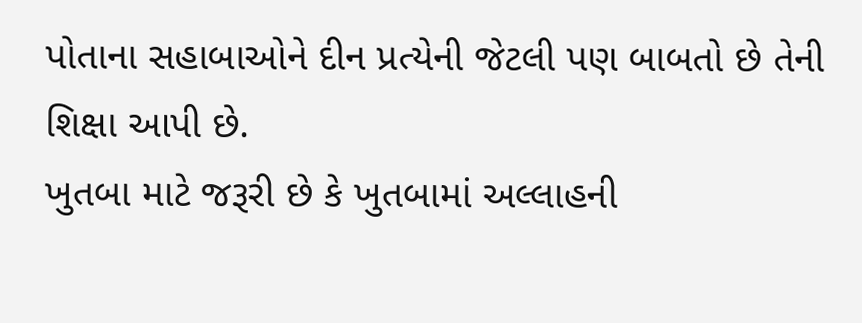પોતાના સહાબાઓને દીન પ્રત્યેની જેટલી પણ બાબતો છે તેની શિક્ષા આપી છે.
ખુતબા માટે જરૂરી છે કે ખુતબામાં અલ્લાહની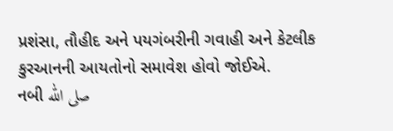પ્રશંસા, તૌહીદ અને પયગંબરીની ગવાહી અને કેટલીક કુરઆનની આયતોનો સમાવેશ હોવો જોઈએ.
નબી صلى الله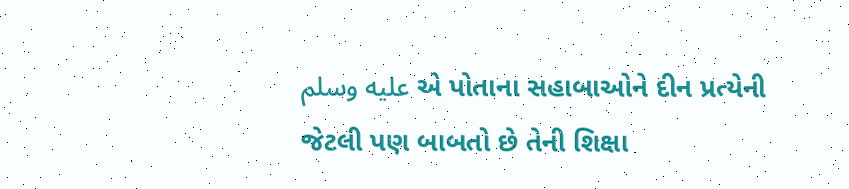عليه وسلم એ પોતાના સહાબાઓને દીન પ્રત્યેની જેટલી પણ બાબતો છે તેની શિક્ષા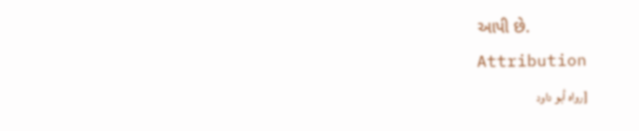આપી છે.
Attribution
[رواه أبو داود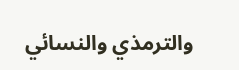والترمذي والنسائي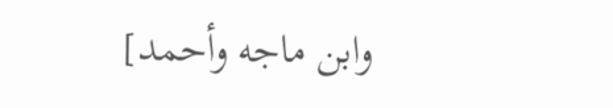وابن ماجه وأحمد]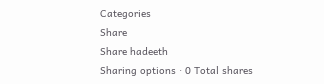Categories
Share
Share hadeeth
Sharing options · 0 Total shares